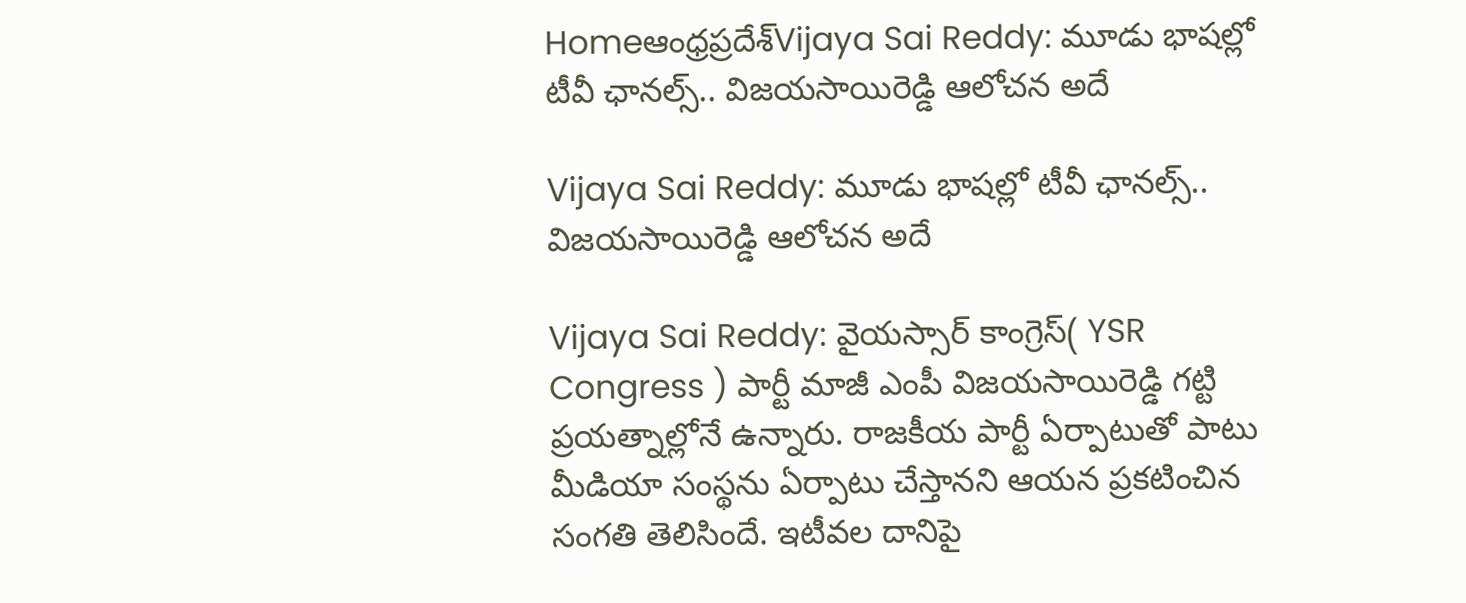Homeఆంధ్రప్రదేశ్‌Vijaya Sai Reddy: మూడు భాషల్లో టీవీ ఛానల్స్.. విజయసాయిరెడ్డి ఆలోచన అదే

Vijaya Sai Reddy: మూడు భాషల్లో టీవీ ఛానల్స్.. విజయసాయిరెడ్డి ఆలోచన అదే

Vijaya Sai Reddy: వైయస్సార్ కాంగ్రెస్( YSR Congress ) పార్టీ మాజీ ఎంపీ విజయసాయిరెడ్డి గట్టి ప్రయత్నాల్లోనే ఉన్నారు. రాజకీయ పార్టీ ఏర్పాటుతో పాటు మీడియా సంస్థను ఏర్పాటు చేస్తానని ఆయన ప్రకటించిన సంగతి తెలిసిందే. ఇటీవల దానిపై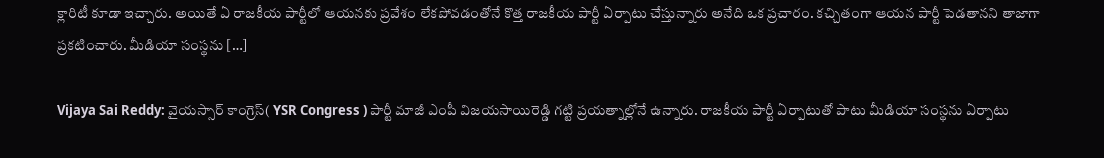క్లారిటీ కూడా ఇచ్చారు. అయితే ఏ రాజకీయ పార్టీలో ఆయనకు ప్రవేశం లేకపోవడంతోనే కొత్త రాజకీయ పార్టీ ఏర్పాటు చేస్తున్నారు అనేది ఒక ప్రచారం. కచ్చితంగా ఆయన పార్టీ పెడతానని తాజాగా ప్రకటించారు. మీడియా సంస్థను […]

Vijaya Sai Reddy: వైయస్సార్ కాంగ్రెస్( YSR Congress ) పార్టీ మాజీ ఎంపీ విజయసాయిరెడ్డి గట్టి ప్రయత్నాల్లోనే ఉన్నారు. రాజకీయ పార్టీ ఏర్పాటుతో పాటు మీడియా సంస్థను ఏర్పాటు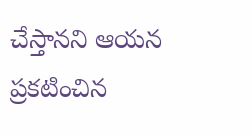చేస్తానని ఆయన ప్రకటించిన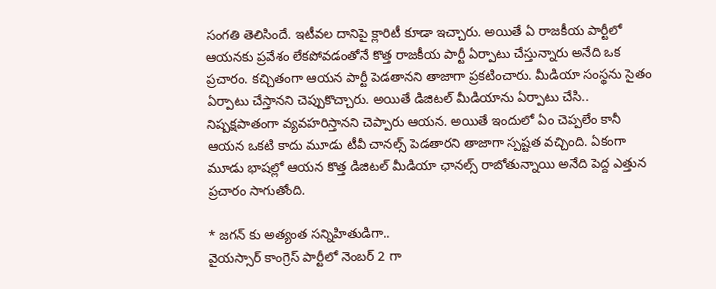సంగతి తెలిసిందే. ఇటీవల దానిపై క్లారిటీ కూడా ఇచ్చారు. అయితే ఏ రాజకీయ పార్టీలో ఆయనకు ప్రవేశం లేకపోవడంతోనే కొత్త రాజకీయ పార్టీ ఏర్పాటు చేస్తున్నారు అనేది ఒక ప్రచారం. కచ్చితంగా ఆయన పార్టీ పెడతానని తాజాగా ప్రకటించారు. మీడియా సంస్థను సైతం ఏర్పాటు చేస్తానని చెప్పుకొచ్చారు. అయితే డిజిటల్ మీడియాను ఏర్పాటు చేసి.. నిష్పక్షపాతంగా వ్యవహరిస్తానని చెప్పారు ఆయన. అయితే ఇందులో ఏం చెప్పలేం కానీ ఆయన ఒకటి కాదు మూడు టీవీ చానల్స్ పెడతారని తాజాగా స్పష్టత వచ్చింది. ఏకంగా మూడు భాషల్లో ఆయన కొత్త డిజిటల్ మీడియా ఛానల్స్ రాబోతున్నాయి అనేది పెద్ద ఎత్తున ప్రచారం సాగుతోంది.

* జగన్ కు అత్యంత సన్నిహితుడిగా..
వైయస్సార్ కాంగ్రెస్ పార్టీలో నెంబర్ 2 గా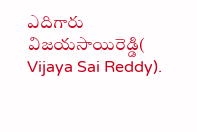ఎదిగారు విజయసాయిరెడ్డి( Vijaya Sai Reddy).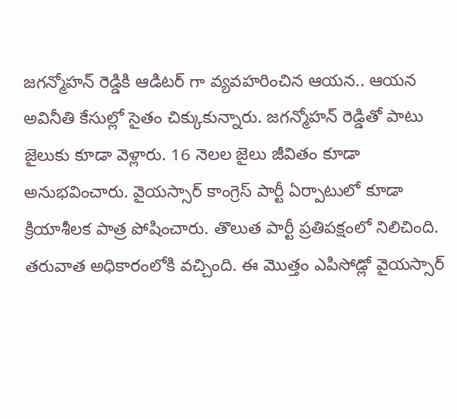జగన్మోహన్ రెడ్డికి ఆడిటర్ గా వ్యవహరించిన ఆయన.. ఆయన అవినీతి కేసుల్లో సైతం చిక్కుకున్నారు. జగన్మోహన్ రెడ్డితో పాటు జైలుకు కూడా వెళ్లారు. 16 నెలల జైలు జీవితం కూడా అనుభవించారు. వైయస్సార్ కాంగ్రెస్ పార్టీ ఏర్పాటులో కూడా క్రియాశీలక పాత్ర పోషించారు. తొలుత పార్టీ ప్రతిపక్షంలో నిలిచింది. తరువాత అధికారంలోకి వచ్చింది. ఈ మొత్తం ఎపిసోడ్లో వైయస్సార్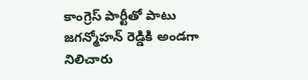కాంగ్రెస్ పార్టీతో పాటు జగన్మోహన్ రెడ్డికి అండగా నిలిచారు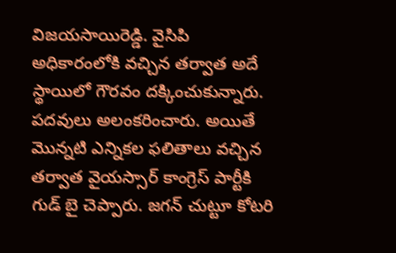విజయసాయిరెడ్డి. వైసిపి అధికారంలోకి వచ్చిన తర్వాత అదే స్థాయిలో గౌరవం దక్కించుకున్నారు. పదవులు అలంకరించారు. అయితే మొన్నటి ఎన్నికల ఫలితాలు వచ్చిన తర్వాత వైయస్సార్ కాంగ్రెస్ పార్టీకి గుడ్ బై చెప్పారు. జగన్ చుట్టూ కోటరి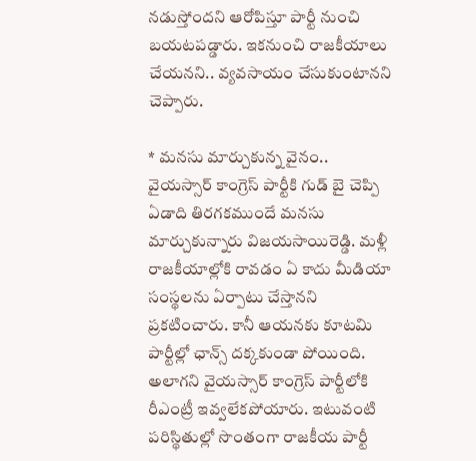నడుస్తోందని ఆరోపిస్తూ పార్టీ నుంచి బయటపడ్డారు. ఇకనుంచి రాజకీయాలు చేయనని.. వ్యవసాయం చేసుకుంటానని చెప్పారు.

* మనసు మార్చుకున్న వైనం..
వైయస్సార్ కాంగ్రెస్ పార్టీకి గుడ్ బై చెప్పి ఏడాది తిరగకముందే మనసు మార్చుకున్నారు విజయసాయిరెడ్డి. మళ్లీ రాజకీయాల్లోకి రావడం ఏ కాదు మీడియా సంస్థలను ఏర్పాటు చేస్తానని ప్రకటించారు. కానీ ఆయనకు కూటమి పార్టీల్లో ఛాన్స్ దక్కకుండా పోయింది. అలాగని వైయస్సార్ కాంగ్రెస్ పార్టీలోకి రీఎంట్రీ ఇవ్వలేకపోయారు. ఇటువంటి పరిస్థితుల్లో సొంతంగా రాజకీయ పార్టీ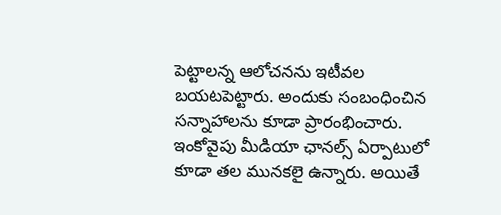పెట్టాలన్న ఆలోచనను ఇటీవల బయటపెట్టారు. అందుకు సంబంధించిన సన్నాహాలను కూడా ప్రారంభించారు. ఇంకోవైపు మీడియా ఛానల్స్ ఏర్పాటులో కూడా తల మునకలై ఉన్నారు. అయితే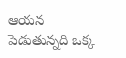ఆయన పెడుతున్నది ఒక్క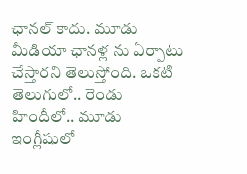ఛానల్ కాదు. మూడు మీడియా ఛానళ్ల ను ఏర్పాటు చేస్తారని తెలుస్తోంది. ఒకటి తెలుగులో.. రెండు హిందీలో.. మూడు ఇంగ్లీషులో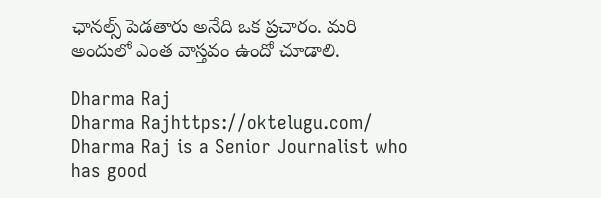ఛానల్స్ పెడతారు అనేది ఒక ప్రచారం. మరి అందులో ఎంత వాస్తవం ఉందో చూడాలి.

Dharma Raj
Dharma Rajhttps://oktelugu.com/
Dharma Raj is a Senior Journalist who has good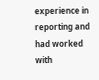experience in reporting and had worked with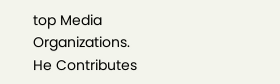top Media Organizations. He Contributes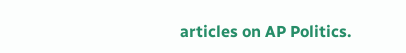articles on AP Politics.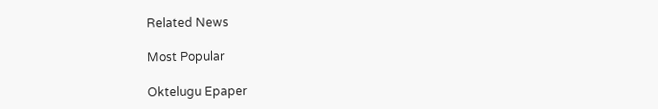Related News

Most Popular

Oktelugu Epaper